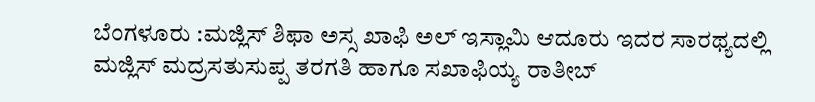ಬೆಂಗಳೂರು :ಮಜ್ಲಿಸ್ ಶಿಫಾ ಅಸ್ಸ ಖಾಫಿ ಅಲ್ ಇಸ್ಲಾಮಿ ಆದೂರು ಇದರ ಸಾರಥ್ಯದಲ್ಲಿ ಮಜ್ಲಿಸ್ ಮದ್ರಸತುಸುಪ್ಪ ತರಗತಿ ಹಾಗೂ ಸಖಾಫಿಯ್ಯ ರಾತೀಬ್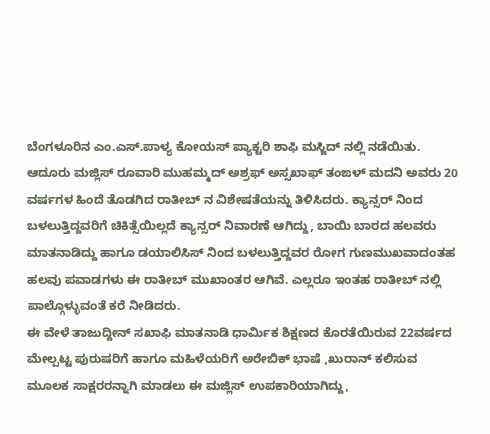ಬೆಂಗಳೂರಿನ ಎಂ.ಎಸ್.ಪಾಳ್ಯ ಕೋಯಸ್ ಪ್ಯಾಕ್ಟರಿ ಶಾಫಿ ಮಸ್ಜಿದ್ ನಲ್ಲಿ ನಡೆಯಿತು.
ಆದೂರು ಮಜ್ಲಿಸ್ ರೂವಾರಿ ಮುಹಮ್ಮದ್ ಅಶ್ರಫ್ ಅಸ್ಸಖಾಫ್ ತಂಙಳ್ ಮದನಿ ಅವರು 20 ವರ್ಷಗಳ ಹಿಂದೆ ತೊಡಗಿದ ರಾತೀಬ್ ನ ವಿಶೇಷತೆಯನ್ನು ತಿಳಿಸಿದರು. ಕ್ಯಾನ್ಸರ್ ನಿಂದ ಬಳಲುತ್ತಿದ್ದವರಿಗೆ ಚಿಕಿತ್ಸೆಯಿಲ್ಲದೆ ಕ್ಯಾನ್ಸರ್ ನಿವಾರಣೆ ಆಗಿದ್ದು, ಬಾಯಿ ಬಾರದ ಹಲವರು ಮಾತನಾಡಿದ್ದು ಹಾಗೂ ಡಯಾಲಿಸಿಸ್ ನಿಂದ ಬಳಲುತ್ತಿದ್ದವರ ರೋಗ ಗುಣಮುಖವಾದಂತಹ ಹಲವು ಪವಾಡಗಳು ಈ ರಾತೀಬ್ ಮುಖಾಂತರ ಆಗಿವೆ. ಎಲ್ಲರೂ ಇಂತಹ ರಾತೀಬ್ ನಲ್ಲಿ ಪಾಲ್ಗೊಳ್ಳುವಂತೆ ಕರೆ ನೀಡಿದರು.
ಈ ವೇಳೆ ತಾಜುದ್ದೀನ್ ಸಖಾಫಿ ಮಾತನಾಡಿ ಧಾರ್ಮಿಕ ಶಿಕ್ಷಣದ ಕೊರತೆಯಿರುವ 22ವರ್ಷದ ಮೇಲ್ಪಟ್ಟ ಪುರುಷರಿಗೆ ಹಾಗೂ ಮಹಿಳೆಯರಿಗೆ ಅರೇಬಿಕ್ ಭಾಷೆ ,ಖುರಾನ್ ಕಲಿಸುವ ಮೂಲಕ ಸಾಕ್ಷರರನ್ನಾಗಿ ಮಾಡಲು ಈ ಮಜ್ಲಿಸ್ ಉಪಕಾರಿಯಾಗಿದ್ದು,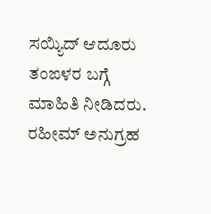ಸಯ್ಯಿದ್ ಆದೂರು ತಂಙಳರ ಬಗ್ಗೆ ಮಾಹಿತಿ ನೀಡಿದರು. ರಹೀಮ್ ಅನುಗ್ರಹ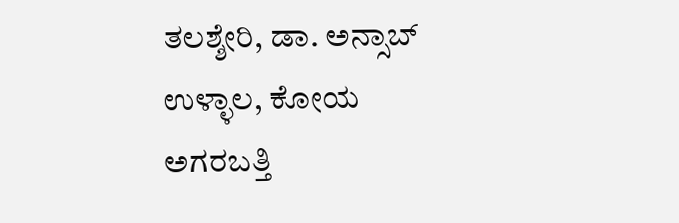ತಲಶ್ಶೇರಿ, ಡಾ. ಅನ್ಸಾಬ್ ಉಳ್ಳಾಲ, ಕೋಯ ಅಗರಬತ್ತಿ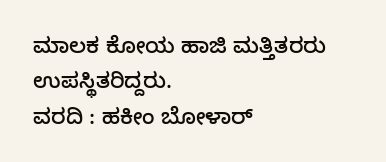ಮಾಲಕ ಕೋಯ ಹಾಜಿ ಮತ್ತಿತರರು ಉಪಸ್ಥಿತರಿದ್ದರು.
ವರದಿ : ಹಕೀಂ ಬೋಳಾರ್